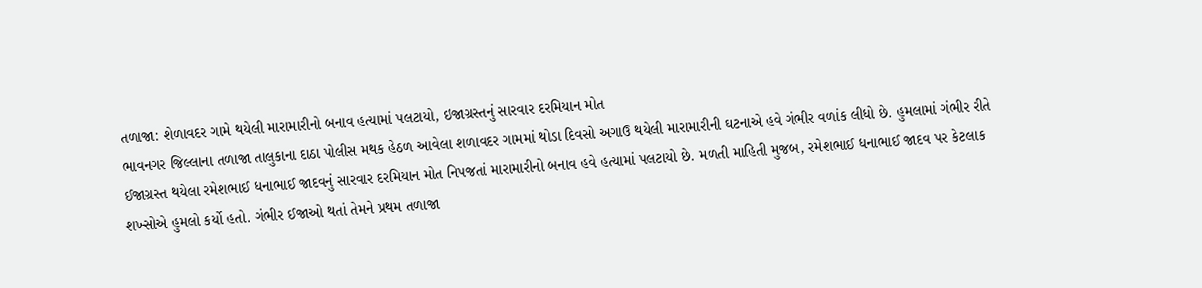તળાજા: શેળાવદર ગામે થયેલી મારામારીનો બનાવ હત્યામાં પલટાયો, ઇજાગ્રસ્તનું સારવાર દરમિયાન મોત
ભાવનગર જિલ્લાના તળાજા તાલુકાના દાઠા પોલીસ મથક હેઠળ આવેલા શળાવદર ગામમાં થોડા દિવસો અગાઉ થયેલી મારામારીની ઘટનાએ હવે ગંભીર વળાંક લીધો છે. હુમલામાં ગંભીર રીતે ઈજાગ્રસ્ત થયેલા રમેશભાઈ ધનાભાઈ જાદવનું સારવાર દરમિયાન મોત નિપજતાં મારામારીનો બનાવ હવે હત્યામાં પલટાયો છે. મળતી માહિતી મુજબ, રમેશભાઈ ધનાભાઈ જાદવ પર કેટલાક શખ્સોએ હુમલો કર્યો હતો. ગંભીર ઈજાઓ થતાં તેમને પ્રથમ તળાજા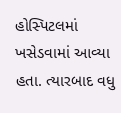હોસ્પિટલમાં ખસેડવામાં આવ્યા હતા. ત્યારબાદ વધુ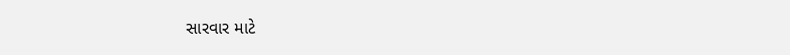સારવાર માટે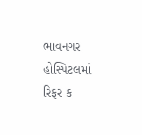ભાવનગર હોસ્પિટલમાં રિફર ક